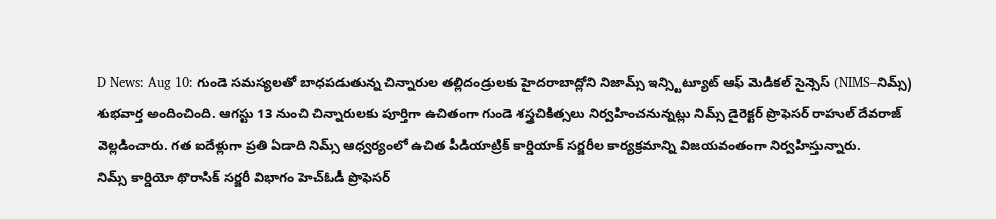D News: Aug 10: గుండె సమస్యలతో బాధపడుతున్న చిన్నారుల తల్లిదండ్రులకు హైదరాబాద్లోని నిజామ్స్ ఇన్స్టిట్యూట్ ఆఫ్ మెడికల్ సైన్సెస్ (NIMS–నిమ్స్) శుభవార్త అందించింది. ఆగస్టు 13 నుంచి చిన్నారులకు పూర్తిగా ఉచితంగా గుండె శస్త్రచికిత్సలు నిర్వహించనున్నట్లు నిమ్స్ డైరెక్టర్ ప్రొఫెసర్ రాహుల్ దేవరాజ్ వెల్లడించారు. గత ఐదేళ్లుగా ప్రతి ఏడాది నిమ్స్ ఆధ్వర్యంలో ఉచిత పీడియాట్రిక్ కార్డియాక్ సర్జరీల కార్యక్రమాన్ని విజయవంతంగా నిర్వహిస్తున్నారు.
నిమ్స్ కార్డియో థొరాసిక్ సర్జరీ విభాగం హెచ్ఓడీ ప్రొఫెసర్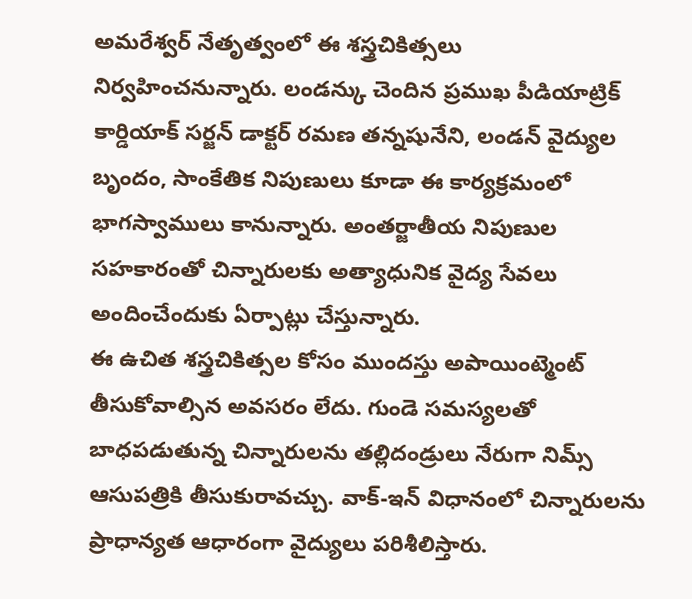అమరేశ్వర్ నేతృత్వంలో ఈ శస్త్రచికిత్సలు నిర్వహించనున్నారు. లండన్కు చెందిన ప్రముఖ పీడియాట్రిక్ కార్డియాక్ సర్జన్ డాక్టర్ రమణ తన్నషునేని, లండన్ వైద్యుల బృందం, సాంకేతిక నిపుణులు కూడా ఈ కార్యక్రమంలో భాగస్వాములు కానున్నారు. అంతర్జాతీయ నిపుణుల సహకారంతో చిన్నారులకు అత్యాధునిక వైద్య సేవలు అందించేందుకు ఏర్పాట్లు చేస్తున్నారు.
ఈ ఉచిత శస్త్రచికిత్సల కోసం ముందస్తు అపాయింట్మెంట్ తీసుకోవాల్సిన అవసరం లేదు. గుండె సమస్యలతో బాధపడుతున్న చిన్నారులను తల్లిదండ్రులు నేరుగా నిమ్స్ ఆసుపత్రికి తీసుకురావచ్చు. వాక్-ఇన్ విధానంలో చిన్నారులను ప్రాధాన్యత ఆధారంగా వైద్యులు పరిశీలిస్తారు.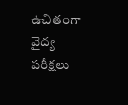ఉచితంగా వైద్య పరీక్షలు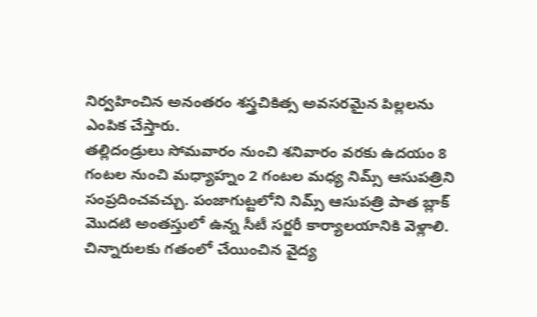నిర్వహించిన అనంతరం శస్త్రచికిత్స అవసరమైన పిల్లలను ఎంపిక చేస్తారు.
తల్లిదండ్రులు సోమవారం నుంచి శనివారం వరకు ఉదయం 8 గంటల నుంచి మధ్యాహ్నం 2 గంటల మధ్య నిమ్స్ ఆసుపత్రిని సంప్రదించవచ్చు. పంజాగుట్టలోని నిమ్స్ ఆసుపత్రి పాత బ్లాక్ మొదటి అంతస్తులో ఉన్న సీటీ సర్జరీ కార్యాలయానికి వెళ్లాలి.
చిన్నారులకు గతంలో చేయించిన వైద్య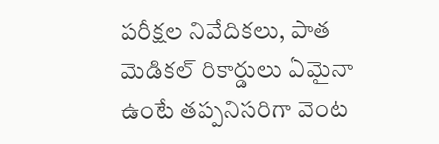పరీక్షల నివేదికలు, పాత మెడికల్ రికార్డులు ఏమైనా ఉంటే తప్పనిసరిగా వెంట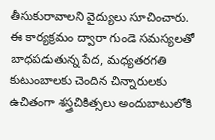తీసుకురావాలని వైద్యులు సూచించారు. ఈ కార్యక్రమం ద్వారా గుండె సమస్యలతో బాధపడుతున్న పేద, మధ్యతరగతి కుటుంబాలకు చెందిన చిన్నారులకు ఉచితంగా శస్త్రచికిత్సలు అందుబాటులోకి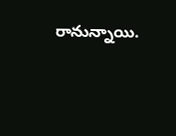రానున్నాయి.